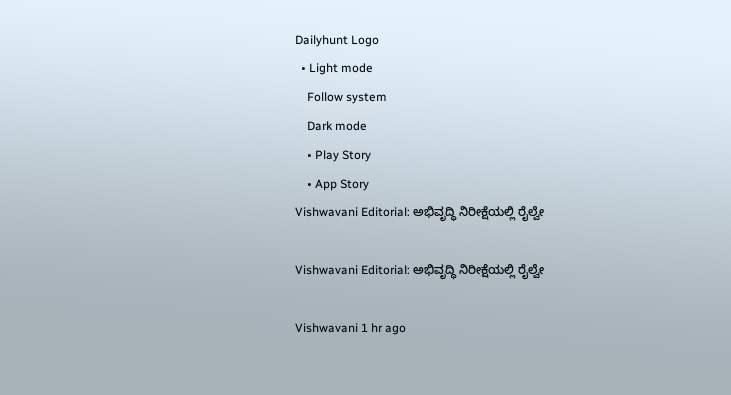Dailyhunt Logo
  • Light mode
    Follow system
    Dark mode
    • Play Story
    • App Story
Vishwavani Editorial: ಅಭಿವೃದ್ಧಿ ನಿರೀಕ್ಷೆಯಲ್ಲಿ ರೈಲ್ವೇ

Vishwavani Editorial: ಅಭಿವೃದ್ಧಿ ನಿರೀಕ್ಷೆಯಲ್ಲಿ ರೈಲ್ವೇ

Vishwavani 1 hr ago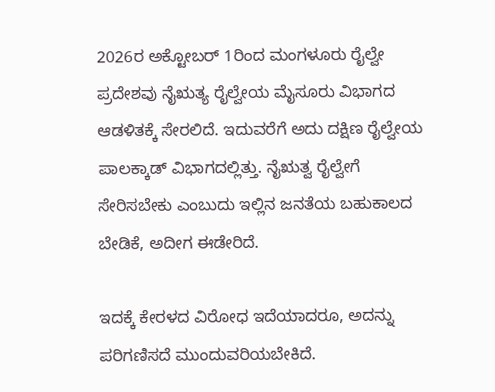2026ರ ಅಕ್ಟೋಬರ್ 1ರಿಂದ ಮಂಗಳೂರು ರೈಲ್ವೇ ಪ್ರದೇಶವು ನೈಋತ್ಯ ರೈಲ್ವೇಯ ಮೈಸೂರು ವಿಭಾಗದ ಆಡಳಿತಕ್ಕೆ ಸೇರಲಿದೆ. ಇದುವರೆಗೆ ಅದು ದಕ್ಷಿಣ ರೈಲ್ವೇಯ ಪಾಲಕ್ಕಾಡ್ ವಿಭಾಗದಲ್ಲಿತ್ತು. ನೈಋತ್ವ ರೈಲ್ವೇಗೆ ಸೇರಿಸಬೇಕು ಎಂಬುದು ಇಲ್ಲಿನ ಜನತೆಯ ಬಹುಕಾಲದ ಬೇಡಿಕೆ, ಅದೀಗ ಈಡೇರಿದೆ.

ಇದಕ್ಕೆ ಕೇರಳದ ವಿರೋಧ ಇದೆಯಾದರೂ, ಅದನ್ನು ಪರಿಗಣಿಸದೆ ಮುಂದುವರಿಯಬೇಕಿದೆ.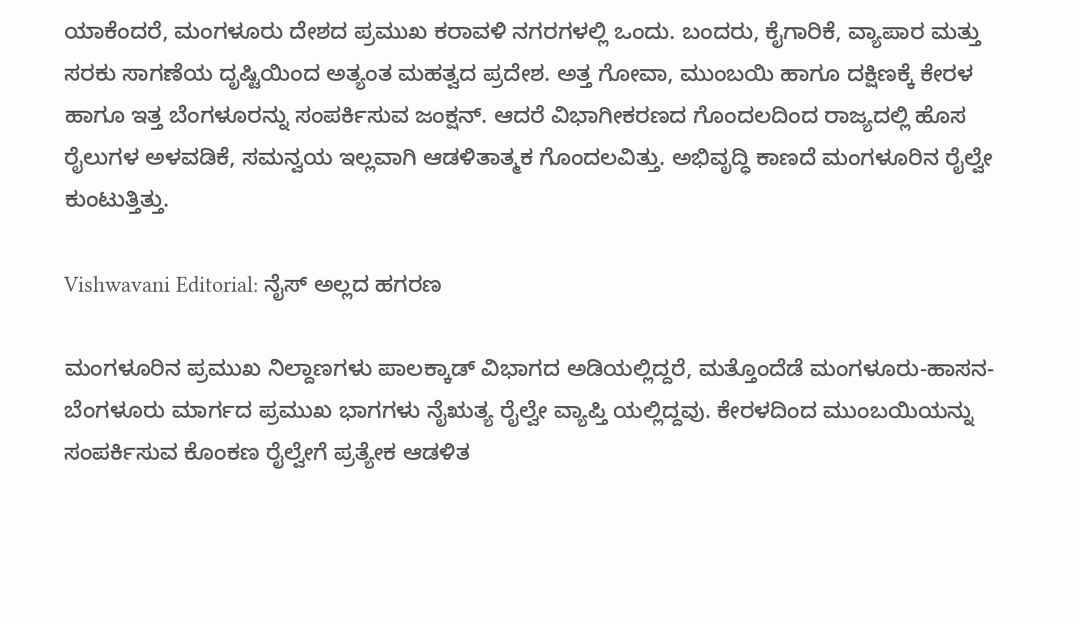ಯಾಕೆಂದರೆ, ಮಂಗಳೂರು ದೇಶದ ಪ್ರಮುಖ ಕರಾವಳಿ ನಗರಗಳಲ್ಲಿ ಒಂದು. ಬಂದರು, ಕೈಗಾರಿಕೆ, ವ್ಯಾಪಾರ ಮತ್ತು ಸರಕು ಸಾಗಣೆಯ ದೃಷ್ಟಿಯಿಂದ ಅತ್ಯಂತ ಮಹತ್ವದ ಪ್ರದೇಶ. ಅತ್ತ ಗೋವಾ, ಮುಂಬಯಿ ಹಾಗೂ ದಕ್ಷಿಣಕ್ಕೆ ಕೇರಳ ಹಾಗೂ ಇತ್ತ ಬೆಂಗಳೂರನ್ನು ಸಂಪರ್ಕಿಸುವ ಜಂಕ್ಷನ್. ಆದರೆ ವಿಭಾಗೀಕರಣದ ಗೊಂದಲದಿಂದ ರಾಜ್ಯದಲ್ಲಿ ಹೊಸ ರೈಲುಗಳ ಅಳವಡಿಕೆ, ಸಮನ್ವಯ ಇಲ್ಲವಾಗಿ ಆಡಳಿತಾತ್ಮಕ ಗೊಂದಲವಿತ್ತು. ಅಭಿವೃದ್ಧಿ ಕಾಣದೆ ಮಂಗಳೂರಿನ ರೈಲ್ವೇ ಕುಂಟುತ್ತಿತ್ತು.

Vishwavani Editorial: ನೈಸ್ ಅಲ್ಲದ ಹಗರಣ

ಮಂಗಳೂರಿನ ಪ್ರಮುಖ ನಿಲ್ದಾಣಗಳು ಪಾಲಕ್ಕಾಡ್ ವಿಭಾಗದ ಅಡಿಯಲ್ಲಿದ್ದರೆ, ಮತ್ತೊಂದೆಡೆ ಮಂಗಳೂರು-ಹಾಸನ-ಬೆಂಗಳೂರು ಮಾರ್ಗದ ಪ್ರಮುಖ ಭಾಗಗಳು ನೈಋತ್ಯ ರೈಲ್ವೇ ವ್ಯಾಪ್ತಿ ಯಲ್ಲಿದ್ದವು. ಕೇರಳದಿಂದ ಮುಂಬಯಿಯನ್ನು ಸಂಪರ್ಕಿಸುವ ಕೊಂಕಣ ರೈಲ್ವೇಗೆ ಪ್ರತ್ಯೇಕ ಆಡಳಿತ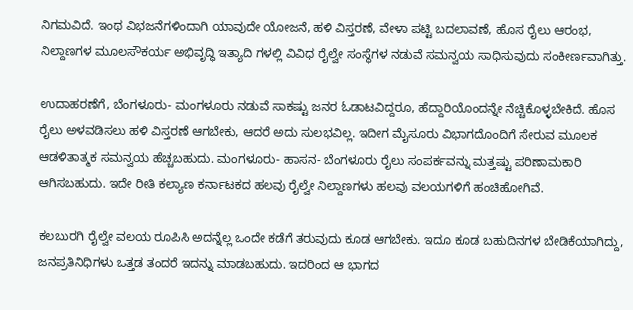ನಿಗಮವಿದೆ. ಇಂಥ ವಿಭಜನೆಗಳಿಂದಾಗಿ ಯಾವುದೇ ಯೋಜನೆ, ಹಳಿ ವಿಸ್ತರಣೆ, ವೇಳಾ ಪಟ್ಟಿ ಬದಲಾವಣೆ, ಹೊಸ ರೈಲು ಆರಂಭ, ನಿಲ್ದಾಣಗಳ ಮೂಲಸೌಕರ್ಯ ಅಭಿವೃದ್ಧಿ ಇತ್ಯಾದಿ ಗಳಲ್ಲಿ ವಿವಿಧ ರೈಲ್ವೇ ಸಂಸ್ಥೆಗಳ ನಡುವೆ ಸಮನ್ವಯ ಸಾಧಿಸುವುದು ಸಂಕೀರ್ಣವಾಗಿತ್ತು.

ಉದಾಹರಣೆಗೆ, ಬೆಂಗಳೂರು- ಮಂಗಳೂರು ನಡುವೆ ಸಾಕಷ್ಟು ಜನರ ಓಡಾಟವಿದ್ದರೂ, ಹೆದ್ದಾರಿಯೊಂದನ್ನೇ ನೆಚ್ಚಿಕೊಳ್ಳಬೇಕಿದೆ. ಹೊಸ ರೈಲು ಅಳವಡಿಸಲು ಹಳಿ ವಿಸ್ತರಣೆ ಆಗಬೇಕು, ಆದರೆ ಅದು ಸುಲಭವಿಲ್ಲ. ಇದೀಗ ಮೈಸೂರು ವಿಭಾಗದೊಂದಿಗೆ ಸೇರುವ ಮೂಲಕ ಆಡಳಿತಾತ್ಮಕ ಸಮನ್ವಯ ಹೆಚ್ಚಬಹುದು. ಮಂಗಳೂರು- ಹಾಸನ- ಬೆಂಗಳೂರು ರೈಲು ಸಂಪರ್ಕವನ್ನು ಮತ್ತಷ್ಟು ಪರಿಣಾಮಕಾರಿ ಆಗಿಸಬಹುದು. ಇದೇ ರೀತಿ ಕಲ್ಯಾಣ ಕರ್ನಾಟಕದ ಹಲವು ರೈಲ್ವೇ ನಿಲ್ದಾಣಗಳು ಹಲವು ವಲಯಗಳಿಗೆ ಹಂಚಿಹೋಗಿವೆ.

ಕಲಬುರಗಿ ರೈಲ್ವೇ ವಲಯ ರೂಪಿಸಿ ಅದನ್ನೆಲ್ಲ ಒಂದೇ ಕಡೆಗೆ ತರುವುದು ಕೂಡ ಆಗಬೇಕು. ಇದೂ ಕೂಡ ಬಹುದಿನಗಳ ಬೇಡಿಕೆಯಾಗಿದ್ದು, ಜನಪ್ರತಿನಿಧಿಗಳು ಒತ್ತಡ ತಂದರೆ ಇದನ್ನು ಮಾಡಬಹುದು. ಇದರಿಂದ ಆ ಭಾಗದ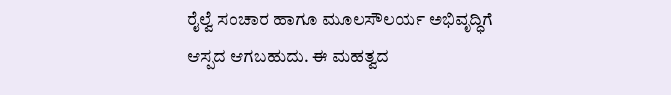ರೈಲ್ವೆ ಸಂಚಾರ ಹಾಗೂ ಮೂಲಸೌಲರ್ಯ ಅಭಿವೃದ್ಧಿಗೆ ಆಸ್ಪದ ಆಗಬಹುದು. ಈ ಮಹತ್ವದ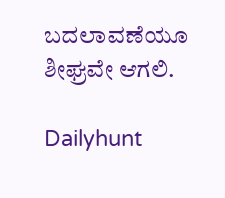ಬದಲಾವಣೆಯೂ ಶೀಘ್ರವೇ ಆಗಲಿ.

Dailyhunt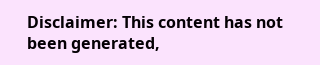Disclaimer: This content has not been generated,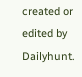created or edited by Dailyhunt.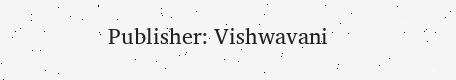Publisher: Vishwavani